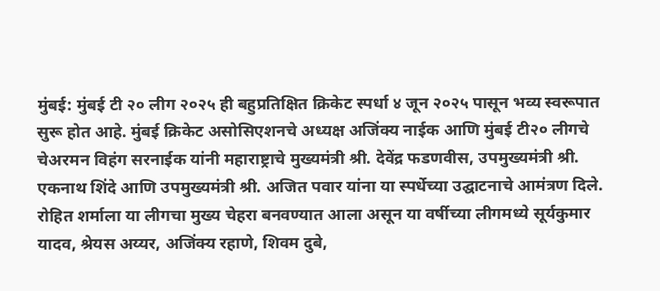मुंबई: मुंबई टी २० लीग २०२५ ही बहुप्रतिक्षित क्रिकेट स्पर्धा ४ जून २०२५ पासून भव्य स्वरूपात सुरू होत आहे. मुंबई क्रिकेट असोसिएशनचे अध्यक्ष अजिंक्य नाईक आणि मुंबई टी२० लीगचे चेअरमन विहंग सरनाईक यांनी महाराष्ट्राचे मुख्यमंत्री श्री. देवेंद्र फडणवीस, उपमुख्यमंत्री श्री. एकनाथ शिंदे आणि उपमुख्यमंत्री श्री. अजित पवार यांना या स्पर्धेच्या उद्घाटनाचे आमंत्रण दिले.
रोहित शर्माला या लीगचा मुख्य चेहरा बनवण्यात आला असून या वर्षीच्या लीगमध्ये सूर्यकुमार यादव, श्रेयस अय्यर, अजिंक्य रहाणे, शिवम दुबे,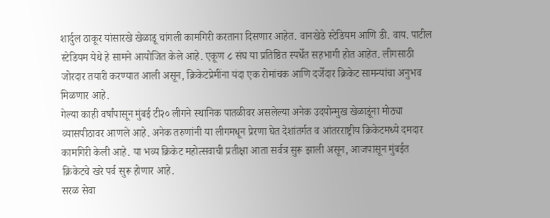शार्दुल ठाकूर यांसारखे खेळाडू चांगली कामगिरी करताना दिसणार आहेत. वानखेडे स्टेडियम आणि डी. वाय. पाटील स्टेडियम येथे हे सामने आयोजित केले आहे. एकूण ८ संघ या प्रतिष्ठित स्पर्धेत सहभागी होत आहेत. लीगसाठी जोरदार तयारी करण्यात आली असून, क्रिकेटप्रेमींना यंदा एक रोमांचक आणि दर्जेदार क्रिकेट सामन्यांचा अनुभव मिळणार आहे.
गेल्या काही वर्षांपासून मुंबई टी२० लीगने स्थानिक पातळीवर असलेल्या अनेक उदयोन्मुख खेळाडूंना मोठ्या व्यासपीठावर आणले आहे. अनेक तरुणांनी या लीगमधून प्रेरणा घेत देशांतर्गत व आंतरराष्ट्रीय क्रिकेटमध्ये दमदार कामगिरी केली आहे. या भव्य क्रिकेट महोत्सवाची प्रतीक्षा आता सर्वत्र सुरू झाली असून, आजपासून मुंबईत क्रिकेटचे खरे पर्व सुरू होणार आहे.
सरळ सेवा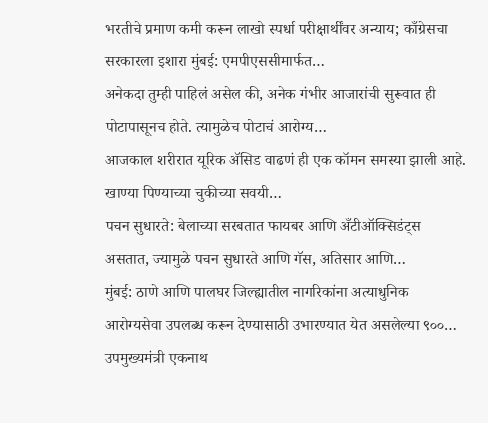भरतीचे प्रमाण कमी करून लाखो स्पर्धा परीक्षार्थींवर अन्याय; काँग्रेसचा सरकारला इशारा मुंबई: एमपीएससीमार्फत…
अनेकदा तुम्ही पाहिलं असेल की, अनेक गंभीर आजारांची सुरूवात ही पोटापासूनच होते. त्यामुळेच पोटाचं आरोग्य…
आजकाल शरीरात यूरिक ॲसिड वाढणं ही एक कॉमन समस्या झाली आहे. खाण्या पिण्याच्या चुकीच्या सवयी…
पचन सुधारते: बेलाच्या सरबतात फायबर आणि अँटीऑक्सिडंट्स असतात, ज्यामुळे पचन सुधारते आणि गॅस, अतिसार आणि…
मुंबई: ठाणे आणि पालघर जिल्ह्यातील नागरिकांना अत्याधुनिक आरोग्यसेवा उपलब्ध करून देण्यासाठी उभारण्यात येत असलेल्या ९००…
उपमुख्यमंत्री एकनाथ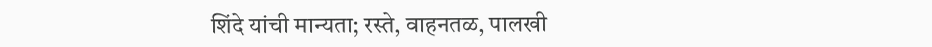शिंदे यांची मान्यता; रस्ते, वाहनतळ, पालखी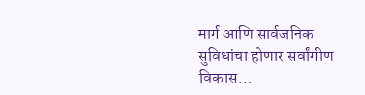मार्ग आणि सार्वजनिक सुविधांचा होणार सर्वांगीण विकास…